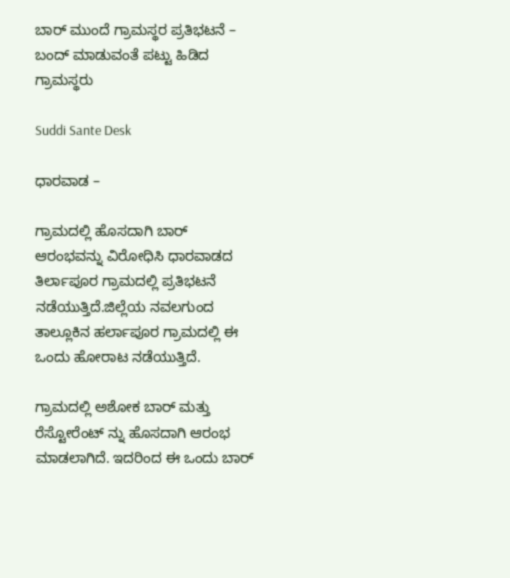ಬಾರ್ ಮುಂದೆ ಗ್ರಾಮಸ್ಥರ ಪ್ರತಿಭಟನೆ – ಬಂದ್ ‌ಮಾಡುವಂತೆ ಪಟ್ಟು ಹಿಡಿದ ಗ್ರಾಮಸ್ಥರು

Suddi Sante Desk

ಧಾರವಾಡ –

ಗ್ರಾಮದಲ್ಲಿ ಹೊಸದಾಗಿ ಬಾರ್ ಆರಂಭವನ್ನು ವಿರೋಧಿಸಿ ಧಾರವಾಡದ ತಿರ್ಲಾಪೂರ ಗ್ರಾಮದಲ್ಲಿ ಪ್ರತಿಭಟನೆ ನಡೆಯುತ್ತಿದೆ.ಜಿಲ್ಲೆಯ ನವಲಗುಂದ ತಾಲ್ಲೂಕಿನ ಹರ್ಲಾಪೂರ ಗ್ರಾಮದಲ್ಲಿ ಈ ಒಂದು ಹೋರಾಟ ನಡೆಯುತ್ತಿದೆ.

ಗ್ರಾಮದಲ್ಲಿ ಅಶೋಕ ಬಾರ್ ಮತ್ತು ರೆಸ್ಟೋರೆಂಟ್ ನ್ನು ಹೊಸದಾಗಿ ಆರಂಭ ಮಾಡಲಾಗಿದೆ. ಇದರಿಂದ ಈ ಒಂದು ಬಾರ್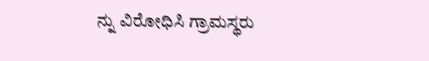ನ್ನು ವಿರೋಧಿಸಿ ಗ್ರಾಮಸ್ಥರು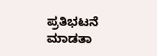ಪ್ರತಿಭಟನೆ ಮಾಡತಾ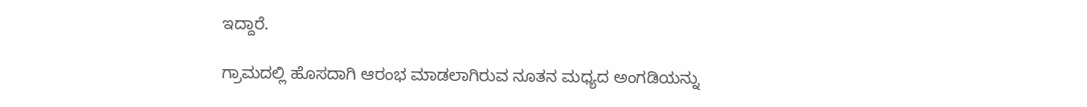ಇದ್ದಾರೆ.

ಗ್ರಾಮದಲ್ಲಿ ಹೊಸದಾಗಿ ಆರಂಭ ಮಾಡಲಾಗಿರುವ ನೂತನ ಮಧ್ಯದ ಅಂಗಡಿಯನ್ನು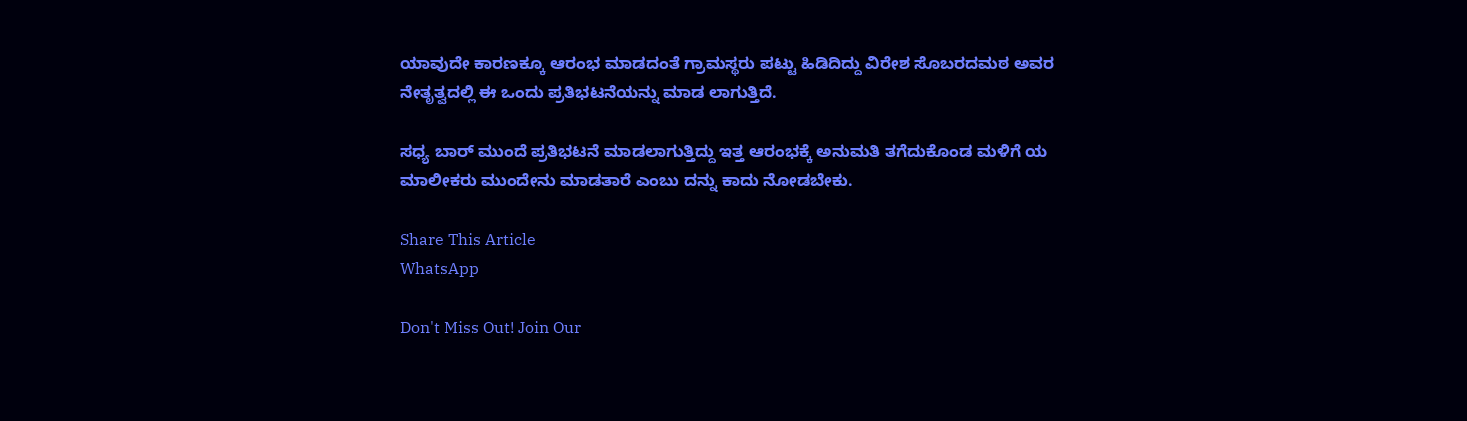ಯಾವುದೇ ಕಾರಣಕ್ಕೂ ಆರಂಭ ಮಾಡದಂತೆ ಗ್ರಾಮಸ್ಥರು ಪಟ್ಟು ಹಿಡಿದಿದ್ದು ವಿರೇಶ ಸೊಬರದಮಠ ಅವರ ನೇತೃತ್ವದಲ್ಲಿ ಈ ಒಂದು ಪ್ರತಿಭಟನೆಯನ್ನು ಮಾಡ ಲಾಗುತ್ತಿದೆ.

ಸಧ್ಯ ಬಾರ್ ಮುಂದೆ ಪ್ರತಿಭಟನೆ ಮಾಡಲಾಗುತ್ತಿದ್ದು ಇತ್ತ ಆರಂಭಕ್ಕೆ ಅನುಮತಿ ತಗೆದುಕೊಂಡ ಮಳಿಗೆ ಯ ಮಾಲೀಕರು ಮುಂದೇನು ಮಾಡತಾರೆ ಎಂಬು ದನ್ನು ಕಾದು ನೋಡಬೇಕು.

Share This Article
WhatsApp

Don't Miss Out! Join Our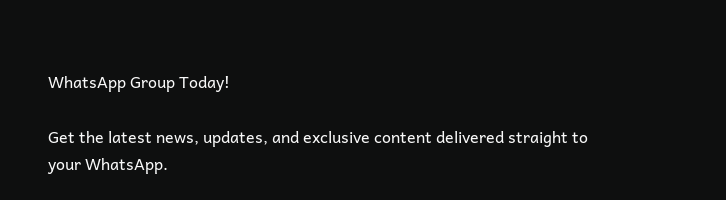WhatsApp Group Today!

Get the latest news, updates, and exclusive content delivered straight to your WhatsApp.